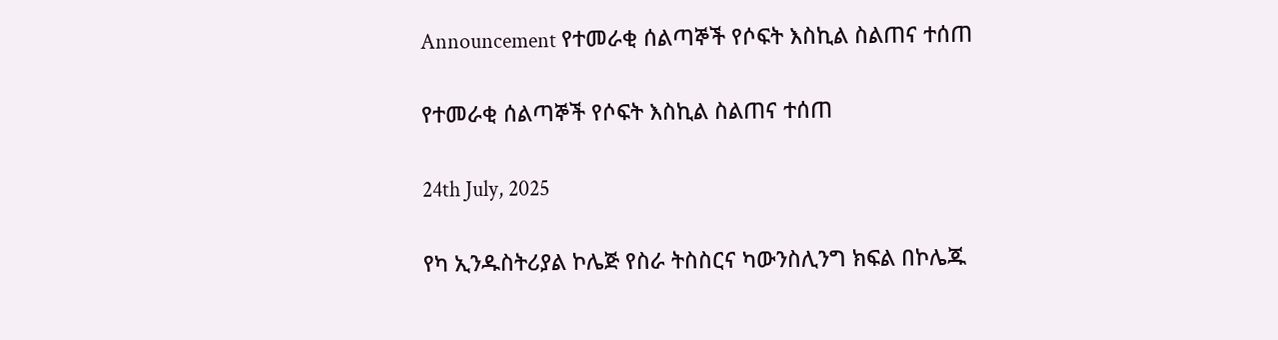Announcement የተመራቂ ሰልጣኞች የሶፍት እስኪል ስልጠና ተሰጠ

የተመራቂ ሰልጣኞች የሶፍት እስኪል ስልጠና ተሰጠ

24th July, 2025

የካ ኢንዱስትሪያል ኮሌጅ የስራ ትስስርና ካውንስሊንግ ክፍል በኮሌጁ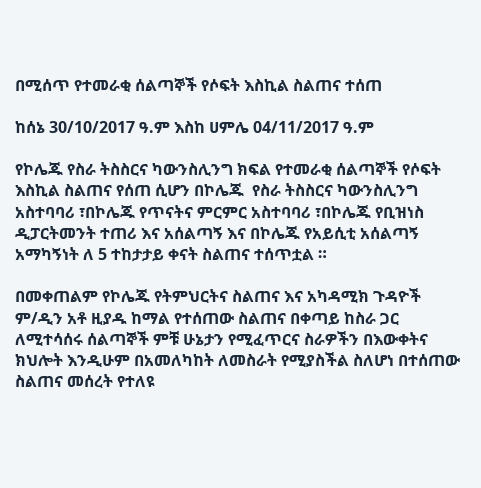በሚሰጥ የተመራቂ ሰልጣኞች የሶፍት እስኪል ስልጠና ተሰጠ

ከሰኔ 30/10/2017 ዓ.ም እስከ ሀምሌ 04/11/2017 ዓ.ም

የኮሌጁ የስራ ትስስርና ካውንስሊንግ ክፍል የተመራቂ ሰልጣኞች የሶፍት እስኪል ስልጠና የሰጠ ሲሆን በኮሌጁ  የስራ ትስስርና ካውንስሊንግ አስተባባሪ ፣በኮሌጁ የጥናትና ምርምር አስተባባሪ ፣በኮሌጁ የቢዝነስ ዲፓርትመንት ተጠሪ እና አሰልጣኝ እና በኮሌጁ የአይሲቲ አሰልጣኝ አማካኝነት ለ 5 ተከታታይ ቀናት ስልጠና ተሰጥቷል ።

በመቀጠልም የኮሌጁ የትምህርትና ስልጠና እና አካዳሚክ ጉዳዮች ም/ዲን አቶ ዚያዱ ከማል የተሰጠው ስልጠና በቀጣይ ከስራ ጋር ለሚተሳሰሩ ሰልጣኞች ምቹ ሁኔታን የሚፈጥርና ስራዎችን በእውቀትና ክህሎት እንዲሁም በአመለካከት ለመስራት የሚያስችል ስለሆነ በተሰጠው ስልጠና መሰረት የተለዩ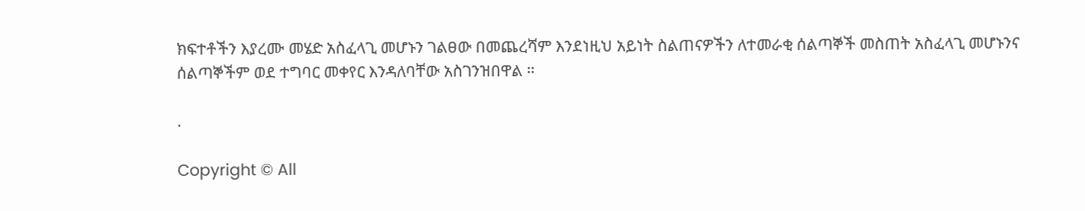ክፍተቶችን እያረሙ መሄድ አስፈላጊ መሆኑን ገልፀው በመጨረሻም እንደነዚህ አይነት ስልጠናዎችን ለተመራቂ ሰልጣኞች መስጠት አስፈላጊ መሆኑንና ሰልጣኞችም ወደ ተግባር መቀየር እንዳለባቸው አስገንዝበዋል ።

.

Copyright © All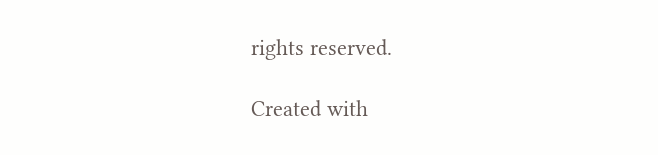rights reserved.

Created with